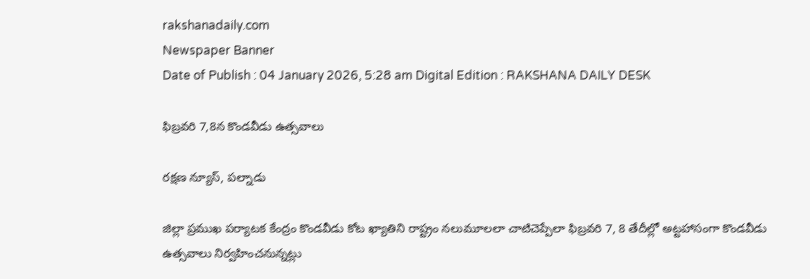rakshanadaily.com
Newspaper Banner
Date of Publish : 04 January 2026, 5:28 am Digital Edition : RAKSHANA DAILY DESK

ఫిబ్రవరి 7,8న కొండవీడు ఉత్సవాలు

రక్షణ న్యూస్, పల్నాడు

జిల్లా ప్రముఖ పర్యాటక కేంద్రం కొండవీడు కోట ఖ్యాతిని రాష్ట్రం నలుమూలలా చాటిచెప్పేలా ఫిబ్రవరి 7, 8 తేదీల్లో అట్టహాసంగా కొండవీడు ఉత్సవాలు నిర్వహించనున్నట్లు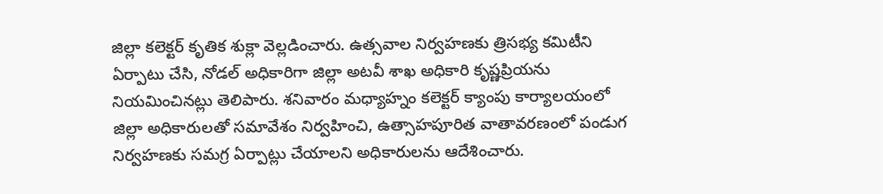జిల్లా కలెక్టర్ కృతిక శుక్లా వెల్లడించారు. ఉత్సవాల నిర్వహణకు త్రిసభ్య కమిటీని ఏర్పాటు చేసి, నోడల్ అధికారిగా జిల్లా అటవీ శాఖ అధికారి కృష్ణప్రియను నియమించినట్లు తెలిపారు. శనివారం మధ్యాహ్నం కలెక్టర్ క్యాంపు కార్యాలయంలో జిల్లా అధికారులతో సమావేశం నిర్వహించి, ఉత్సాహపూరిత వాతావరణంలో పండుగ నిర్వహణకు సమగ్ర ఏర్పాట్లు చేయాలని అధికారులను ఆదేశించారు.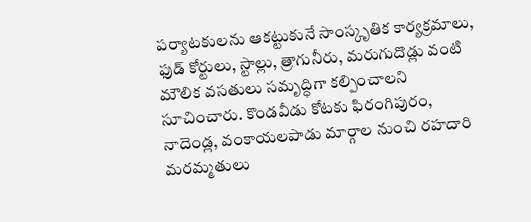పర్యాటకులను ఆకట్టుకునే సాంస్కృతిక కార్యక్రమాలు, ఫుడ్ కోర్టులు, స్టాల్లు, త్రాగునీరు, మరుగుదొడ్లు వంటి మౌలిక వసతులు సమృద్ధిగా కల్పించాలని సూచించారు. కొండవీడు కోటకు ఫిరంగిపురం, నాదెండ్ల, వంకాయలపాడు మార్గాల నుంచి రహదారి మరమ్మతులు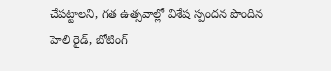చేపట్టాలని, గత ఉత్సవాల్లో విశేష స్పందన పొందిన హెలి రైడ్, బోటింగ్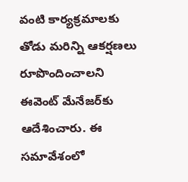వంటి కార్యక్రమాలకు తోడు మరిన్ని ఆకర్షణలు రూపొందించాలని ఈవెంట్ మేనేజర్‌కు ఆదేశించారు. ఈ సమావేశంలో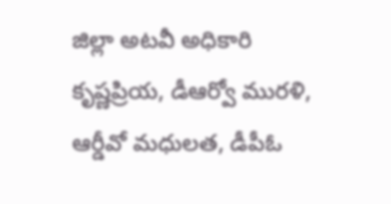జిల్లా అటవీ అధికారి కృష్ణప్రియ, డీఆర్వో మురళి, ఆర్డీవో మధులత, డీపీఓ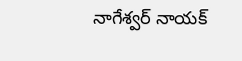నాగేశ్వర్ నాయక్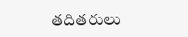తదితరులు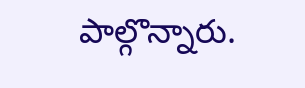పాల్గొన్నారు.